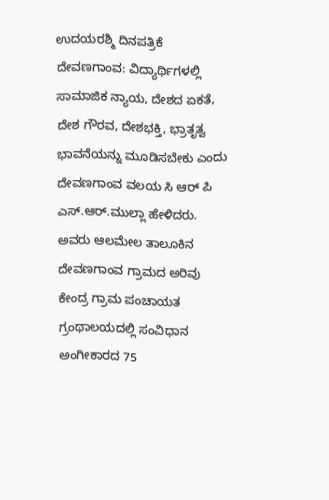ಉದಯರಶ್ಮಿ ದಿನಪತ್ರಿಕೆ
ದೇವಣಗಾಂವ: ವಿದ್ಯಾರ್ಥಿಗಳಲ್ಲಿ ಸಾಮಾಜಿಕ ನ್ಯಾಯ, ದೇಶದ ಏಕತೆ, ದೇಶ ಗೌರವ, ದೇಶಭಕ್ತಿ, ಭ್ರಾತೃತ್ವ ಭಾವನೆಯನ್ನು ಮೂಡಿಸಬೇಕು ಎಂದು ದೇವಣಗಾಂವ ವಲಯ ಸಿ ಆರ್ ಪಿ ಎಸ್.ಆರ್.ಮುಲ್ಲಾ ಹೇಳಿದರು.
ಅವರು ಆಲಮೇಲ ತಾಲೂಕಿನ ದೇವಣಗಾಂವ ಗ್ರಾಮದ ಅರಿವು ಕೇಂದ್ರ ಗ್ರಾಮ ಪಂಚಾಯತ ಗ್ರಂಥಾಲಯದಲ್ಲಿ ಸಂವಿಧಾನ ಅಂಗೀಕಾರದ 75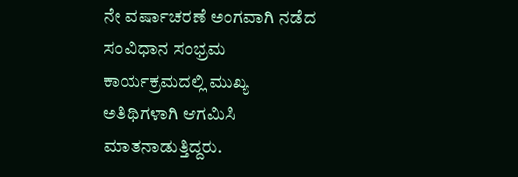ನೇ ವರ್ಷಾಚರಣೆ ಅಂಗವಾಗಿ ನಡೆದ ಸಂವಿಧಾನ ಸಂಭ್ರಮ ಕಾರ್ಯಕ್ರಮದಲ್ಲಿ ಮುಖ್ಯ ಅತಿಥಿಗಳಾಗಿ ಆಗಮಿಸಿ ಮಾತನಾಡುತ್ತಿದ್ದರು.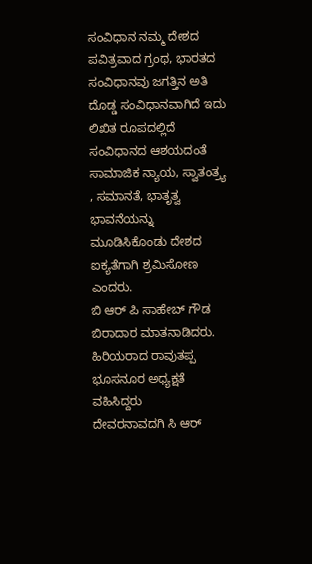ಸಂವಿಧಾನ ನಮ್ಮ ದೇಶದ ಪವಿತ್ರವಾದ ಗ್ರಂಥ, ಭಾರತದ ಸಂವಿಧಾನವು ಜಗತ್ತಿನ ಅತಿ ದೊಡ್ಡ ಸಂವಿಧಾನವಾಗಿದೆ ಇದು ಲಿಖಿತ ರೂಪದಲ್ಲಿದೆ ಸಂವಿಧಾನದ ಆಶಯದಂತೆ ಸಾಮಾಜಿಕ ನ್ಯಾಯ, ಸ್ವಾತಂತ್ರ್ಯ , ಸಮಾನತೆ, ಭಾತೃತ್ವ ಭಾವನೆಯನ್ನು ಮೂಡಿಸಿಕೊಂಡು ದೇಶದ ಐಕ್ಯತೆಗಾಗಿ ಶ್ರಮಿಸೋಣ ಎಂದರು.
ಬಿ ಆರ್ ಪಿ ಸಾಹೇಬ್ ಗೌಡ ಬಿರಾದಾರ ಮಾತನಾಡಿದರು.
ಹಿರಿಯರಾದ ರಾವುತಪ್ಪ ಭೂಸನೂರ ಅಧ್ಯಕ್ಷತೆ ವಹಿಸಿದ್ದರು
ದೇವರನಾವದಗಿ ಸಿ ಆರ್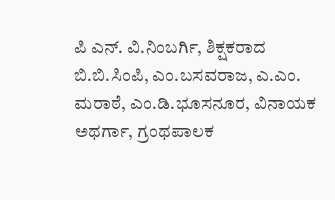ಪಿ ಎನ್. ವಿ.ನಿಂಬರ್ಗಿ, ಶಿಕ್ಷಕರಾದ ಬಿ.ಬಿ.ಸಿಂಪಿ, ಎಂ.ಬಸವರಾಜ, ಎ.ಎಂ. ಮರಾಠೆ, ಎಂ.ಡಿ.ಭೂಸನೂರ, ವಿನಾಯಕ ಅಥರ್ಗಾ, ಗ್ರಂಥಪಾಲಕ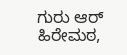ಗುರು ಆರ್ ಹಿರೇಮಠ,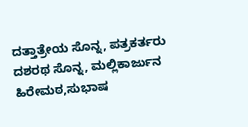ದತ್ತಾತ್ರೇಯ ಸೊನ್ನ, ಪತ್ರಕರ್ತರು ದಶರಥ ಸೊನ್ನ, ಮಲ್ಲಿಕಾರ್ಜುನ ಹಿರೇಮಠ,ಸುಭಾಷ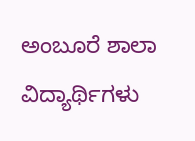ಅಂಬೂರೆ ಶಾಲಾ ವಿದ್ಯಾರ್ಥಿಗಳು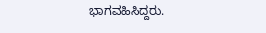ಭಾಗವಹಿಸಿದ್ದರು.